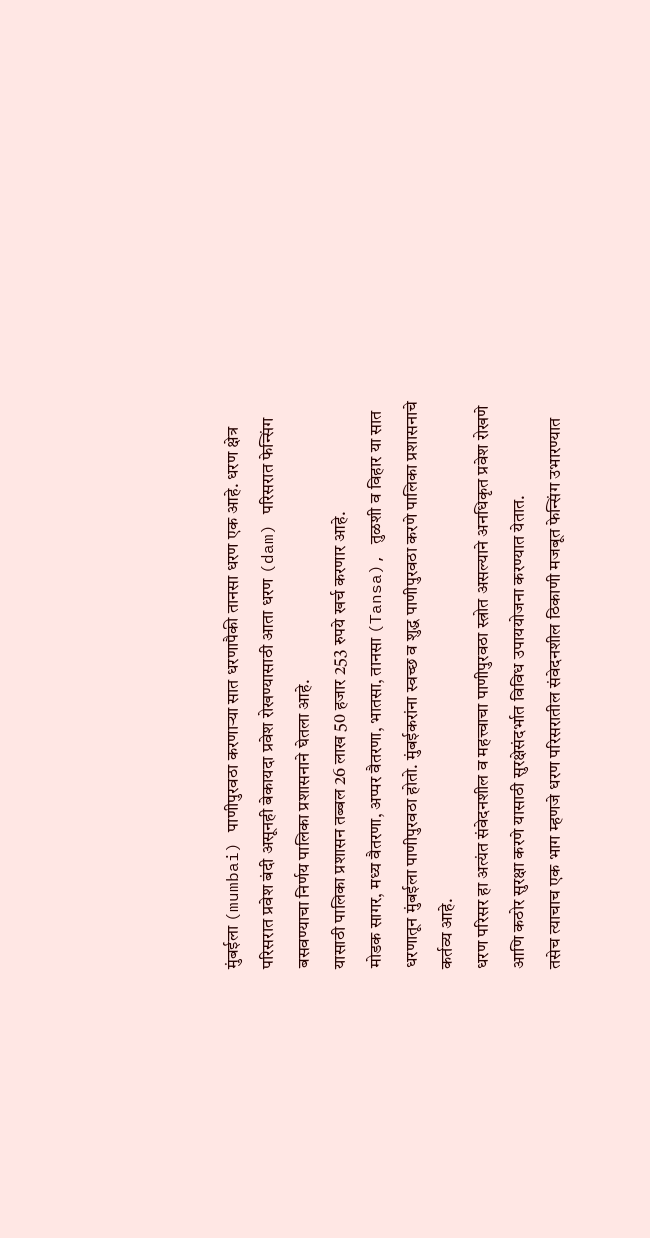मुंबईला (mumbai) पाणीपुरवठा करणाऱ्या सात धरणापैकी तानसा धरण एक आहे. धरण क्षेत्र परिसरात प्रवेश बंदी असूनही बेकायदा प्रवेश रोखण्यासाठी आता धरण (dam) परिसरात फेन्सिंग बसवण्याचा निर्णय पालिका प्रशासनाने घेतला आहे.
यासाठी पालिका प्रशासन तब्बल 26 लाख 50 हजार 253 रुपये खर्च करणार आहे.
मोडक सागर, मध्य वैतरणा, अप्पर वैतरणा, भातसा, तानसा (Tansa), तुळशी व विहार या सात धरणातून मुंबईला पाणीपुरवठा होतो. मुंबईकरांना स्वच्छ व शुद्ध पाणीपुरवठा करणे पालिका प्रशासनाचे कर्तव्य आहे.
धरण परिसर हा अत्यंत संवेदनशील व महत्त्वाचा पाणीपुरवठा स्त्रोत असल्याने अनधिकृत प्रवेश रोखणे आणि कठोर सुरक्षा करणे यासाठी सुरक्षेसंदर्भात विविध उपाययोजना करण्यात येतात.
तसेच त्याचाच एक भाग म्हणजे धरण परिसरातील संवेदनशील ठिकाणी मजबूत फेन्सिंग उभारण्यात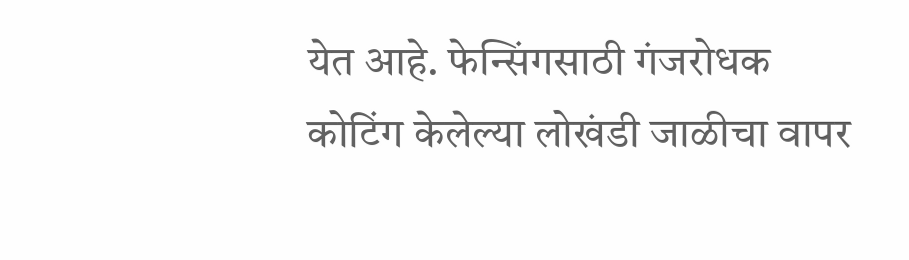येत आहे. फेन्सिंगसाठी गंजरोधक कोटिंग केलेल्या लोखंडी जाळीचा वापर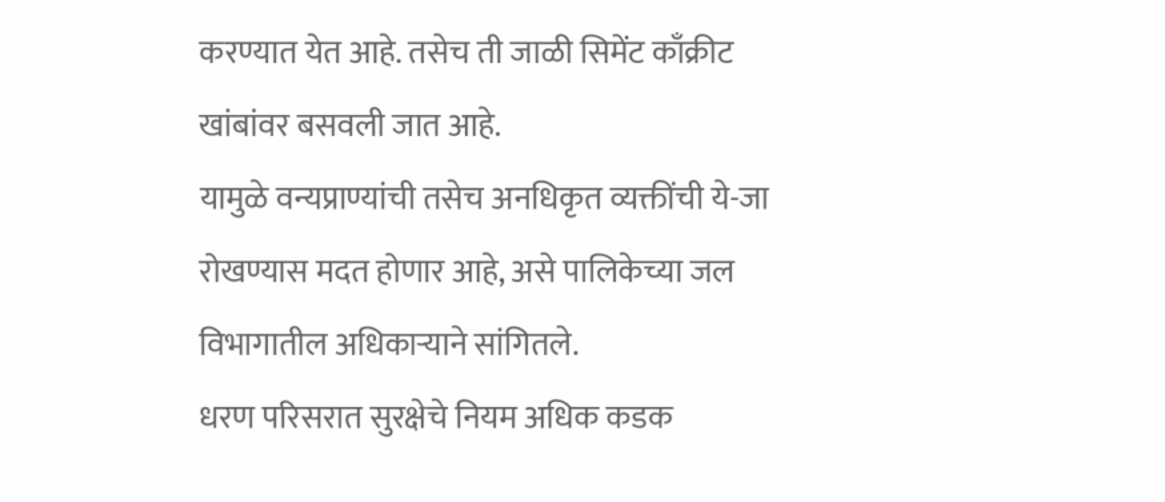करण्यात येत आहे. तसेच ती जाळी सिमेंट काँक्रीट खांबांवर बसवली जात आहे.
यामुळे वन्यप्राण्यांची तसेच अनधिकृत व्यक्तींची ये-जा रोखण्यास मदत होणार आहे, असे पालिकेच्या जल विभागातील अधिकाऱ्याने सांगितले.
धरण परिसरात सुरक्षेचे नियम अधिक कडक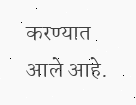करण्यात आले आहे.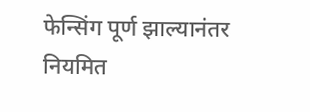फेन्सिंग पूर्ण झाल्यानंतर नियमित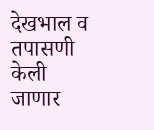देखभाल व तपासणी केली जाणार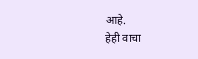आहे.
हेही वाचा